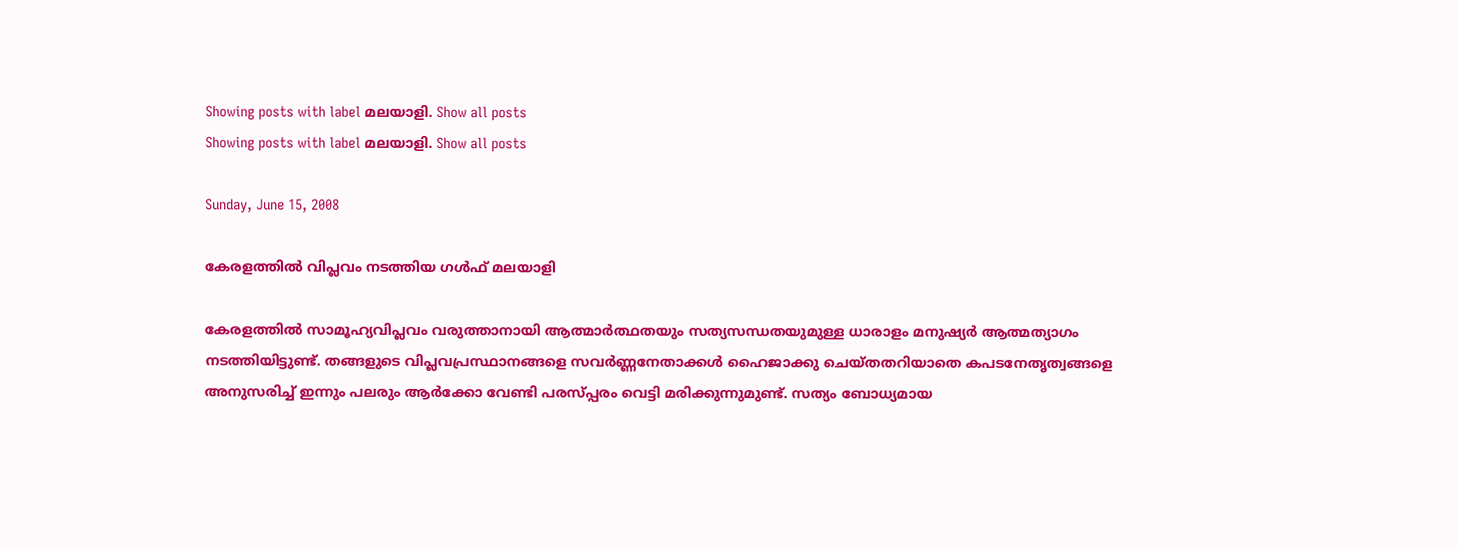Showing posts with label മലയാളി. Show all posts
Showing posts with label മലയാളി. Show all posts

Sunday, June 15, 2008

കേരളത്തില്‍ വിപ്ലവം നടത്തിയ ഗള്‍ഫ് മലയാളി

കേരളത്തില്‍ സാമൂഹ്യവിപ്ലവം വരുത്താനായി ആത്മാര്‍ത്ഥതയും സത്യസന്ധതയുമുള്ള ധാരാളം മനുഷ്യര്‍ ആത്മത്യാഗം നടത്തിയിട്ടുണ്ട്. തങ്ങളുടെ വിപ്ലവപ്രസ്ഥാനങ്ങളെ സവര്‍ണ്ണനേതാക്കള്‍ ഹൈജാക്കു ചെയ്തതറിയാതെ കപടനേതൃത്വങ്ങളെ അനുസരിച്ച് ഇന്നും പലരും ആര്‍ക്കോ വേണ്ടി പരസ്പ്പരം വെട്ടി മരിക്കുന്നുമുണ്ട്. സത്യം ബോധ്യമായ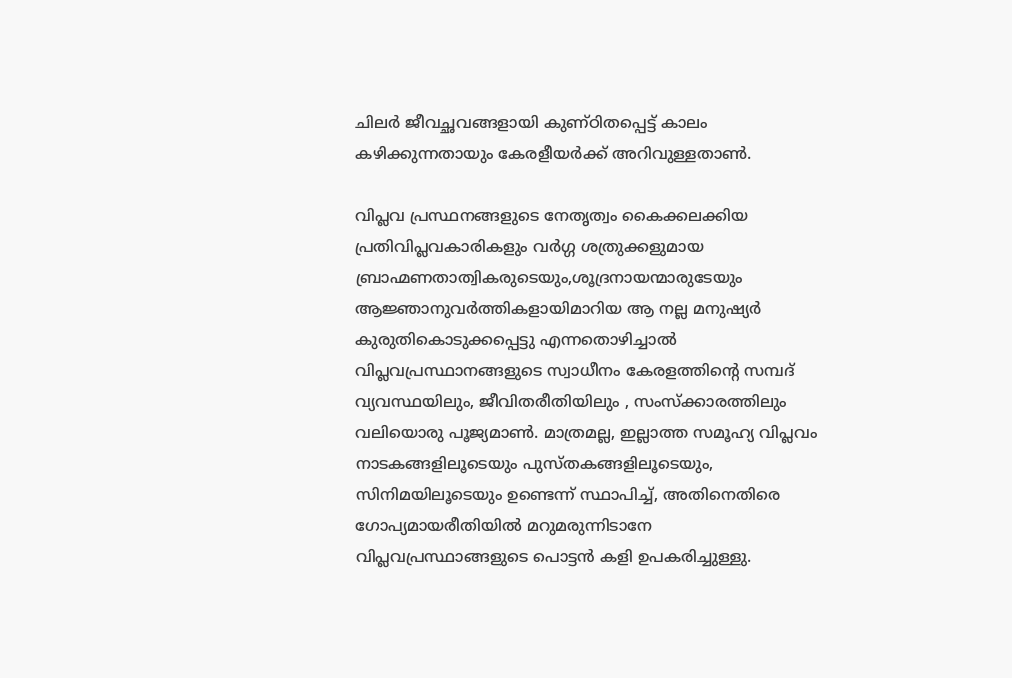ചിലര്‍ ജീവച്ഛവങ്ങളായി കുണ്ഠിതപ്പെട്ട് കാലം കഴിക്കുന്നതായും കേരളീയര്‍ക്ക് അറിവുള്ളതാണ്‍.

വിപ്ലവ പ്രസ്ഥനങ്ങളുടെ നേതൃത്വം കൈക്കലക്കിയ പ്രതിവിപ്ലവകാരികളും വര്‍ഗ്ഗ ശത്രുക്കളുമായ ബ്രാഹ്മണതാത്വികരുടെയും,ശൂദ്രനായന്മാരുടേയും ആജ്ഞാനുവര്‍ത്തികളായിമാറിയ ആ നല്ല മനുഷ്യര്‍ കുരുതികൊടുക്കപ്പെട്ടു എന്നതൊഴിച്ചാല്‍ വിപ്ലവപ്രസ്ഥാനങ്ങളുടെ സ്വാധീനം കേരളത്തിന്റെ സമ്പദ് വ്യവസ്ഥയിലും, ജീവിതരീതിയിലും , സംസ്ക്കാരത്തിലും വലിയൊരു പൂജ്യമാണ്‍. മാത്രമല്ല, ഇല്ലാത്ത സമൂഹ്യ വിപ്ലവം നാടകങ്ങളിലൂടെയും പുസ്തകങ്ങളിലൂടെയും, സിനിമയിലൂടെയും ഉണ്ടെന്ന് സ്ഥാപിച്ച്, അതിനെതിരെ ഗോപ്യമായരീതിയില്‍ മറുമരുന്നിടാനേ വിപ്ലവപ്രസ്ഥാങ്ങളുടെ പൊട്ടന്‍ കളി ഉപകരിച്ചുള്ളു.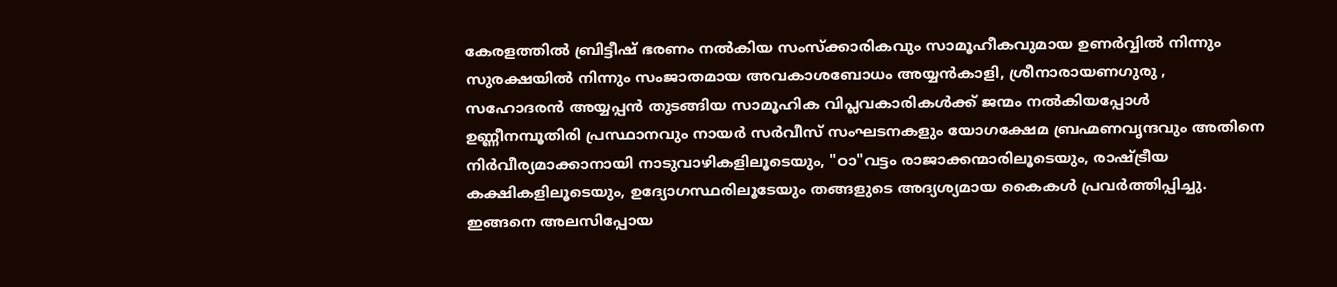കേരളത്തില്‍ ബ്രിട്ടീഷ് ഭരണം നല്‍കിയ സംസ്ക്കാരികവും സാമൂഹീകവുമായ ഉണര്‍വ്വില്‍ നിന്നും സുരക്ഷയില്‍ നിന്നും സംജാതമായ അവകാശബോധം അയ്യന്‍കാളി, ശ്രീനാരായണഗുരു , സഹോദരന്‍ അയ്യപ്പന്‍ തുടങ്ങിയ സാമൂഹിക വിപ്ലവകാരികള്‍ക്ക് ജന്മം നല്‍കിയപ്പോള്‍ ഉണ്ണീനമ്പൂതിരി പ്രസ്ഥാനവും നായര്‍ സര്‍വീസ് സംഘടനകളും യോഗക്ഷേമ ബ്രഹ്മണവൃന്ദവും അതിനെ നിര്‍വീര്യമാക്കാനായി നാടുവാഴികളിലൂടെയും, "ഠാ"വട്ടം രാജാക്കന്മാരിലൂടെയും, രാഷ്ട്രീയ കക്ഷികളിലൂടെയും, ഉദ്യോഗസ്ഥരിലൂടേയും തങ്ങളുടെ അദ്യശ്യമായ കൈകള്‍ പ്രവര്‍ത്തിപ്പിച്ചു. ഇങ്ങനെ അലസിപ്പോയ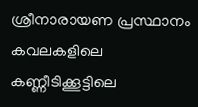ശ്രീനാരായണ പ്രസ്ഥാനം കവലകളിലെ കണ്ണീടിക്കൂട്ടിലെ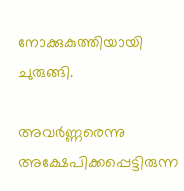നോക്കുകുത്തിയായി ചുരുങ്ങി.

അവര്‍ണ്ണരെന്നു അക്ഷേപിക്കപ്പെട്ടിരുന്ന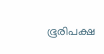ഭൂരിപക്ഷ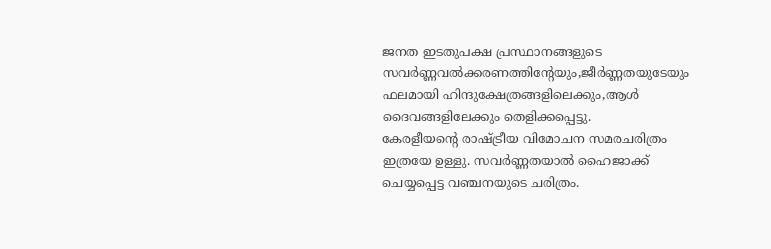ജനത ഇടതുപക്ഷ പ്രസ്ഥാനങ്ങളുടെ സവര്‍ണ്ണവല്‍ക്കരണത്തിന്റേയും,ജീര്‍ണ്ണതയുടേയും ഫലമായി ഹിന്ദുക്ഷേത്രങ്ങളിലെക്കും,ആള്‍ ദൈവങ്ങളിലേക്കും തെളിക്കപ്പെട്ടു.
കേരളീയന്റെ രാഷ്ട്രീയ വിമോചന സമരചരിത്രം ഇത്രയേ ഉള്ളു. സവര്‍ണ്ണതയാല്‍ ഹൈജാക്ക് ചെയ്യപ്പെട്ട വഞ്ചനയുടെ ചരിത്രം.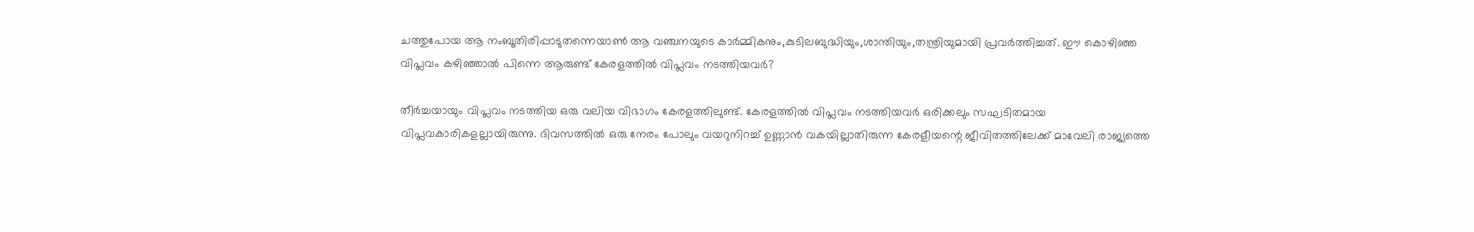ചത്തുപോയ ആ നംബൂതിരിപ്പാടുതന്നെയാണ്‍ ആ വഞ്ചനയുടെ കാര്‍മ്മികനും,കുടിലബുദ്ധിയും,ശാന്തിയും,തന്ത്രിയുമായി പ്രവര്‍ത്തിച്ചത്. ഈ കൊഴിഞ്ഞ വിപ്ലവം കഴിഞ്ഞാല്‍ പിന്നെ ആരുണ്ട് കേരളത്തില്‍ വിപ്ലവം നടത്തിയവര്‍?

തീര്‍ച്ചയായും വിപ്ലവം നടത്തിയ ഒരു വലിയ വിഭാഗം കേരളത്തിലുണ്ട്. കേരളത്തില്‍ വിപ്ലവം നടത്തിയവര്‍ ഒരിക്കലും സഘടിതമായ വിപ്ലവകാരികളല്ലായിരുന്നു. ദിവസത്തില്‍ ഒരു നേരം പോലും വയറുനിറച്ച് ഉണ്ണാന്‍‌ വകയില്ലാതിരുന്ന കേരളീയന്റെ ജീവിതത്തിലേക്ക് മാവേലി രാജ്യത്തെ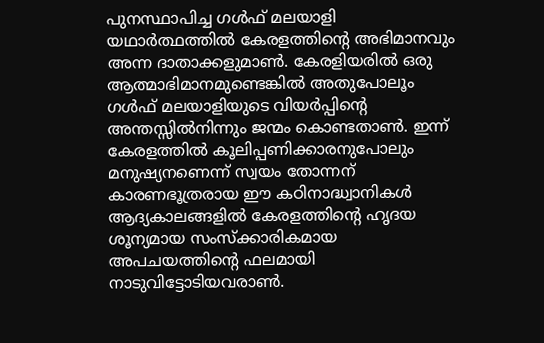പുനസ്ഥാപിച്ച ഗള്‍ഫ് മലയാളി യഥാര്‍ത്ഥത്തില്‍ കേരളത്തിന്റെ അഭിമാനവും അന്ന ദാതാക്കളുമാണ്‍. കേരളിയരില്‍ ഒരു ആത്മാഭിമാനമുണ്ടെങ്കില്‍ അതുപോലൂം ഗള്‍ഫ് മലയാളിയുടെ വിയര്‍പ്പിന്റെ അന്തസ്സില്‍നിന്നും ജന്മം കൊണ്ടതാണ്‍. ഇന്ന് കേരളത്തില്‍ കൂലിപ്പണിക്കാരനുപോലും മനുഷ്യനണെന്ന് സ്വയം തോന്നന്‌ കാരണഭൂത്രരായ ഈ കഠിനാദ്ധ്വാനികള്‍ ആദ്യകാലങ്ങളില്‍ കേരളത്തിന്റെ ഹൃദയ ശൂന്യമായ സംസ്ക്കാരികമായ അപചയത്തിന്റെ ഫലമായി നാടുവിട്ടോടിയവരാണ്‍.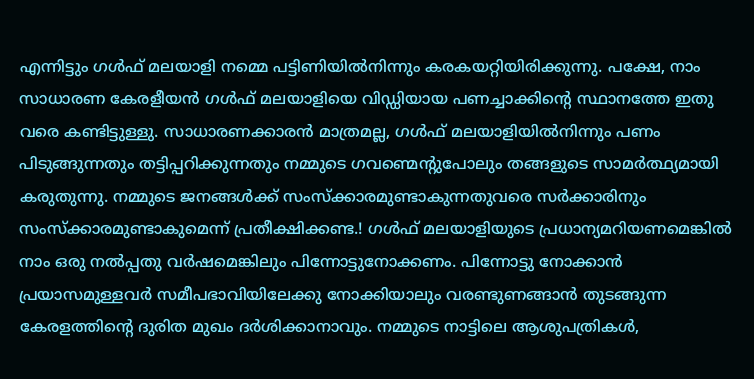എന്നിട്ടും ഗള്‍ഫ് മലയാളി നമ്മെ പട്ടിണിയില്‍നിന്നും കരകയറ്റിയിരിക്കുന്നു. പക്ഷേ, നാം സാധാരണ കേരളീയന്‍ ഗള്‍ഫ് മലയാളിയെ വിഡ്ഡിയാ‍യ പണച്ചാക്കിന്റെ സ്ഥാനത്തേ ഇതു വരെ കണ്ടിട്ടുള്ളു. സാ‍ധാരണക്കാരന്‍ മാ‍ത്രമല്ല, ഗള്‍ഫ് മലയാളിയില്‍നിന്നും പണം പിടുങ്ങുന്നതും തട്ടിപ്പറിക്കുന്നതും നമ്മുടെ ഗവണ്മെന്റുപോലും തങ്ങളുടെ സാമര്‍ത്ഥ്യമായി കരുതുന്നു. നമ്മുടെ ജനങ്ങള്‍ക്ക് സംസ്ക്കാരമുണ്ടാകുന്നതുവരെ സര്‍ക്കാരിനും സംസ്ക്കാരമുണ്ടാകുമെന്ന് പ്രതീക്ഷിക്കണ്ട.! ഗള്‍ഫ് മലയാ‍ളിയുടെ പ്രധാന്യമറിയണമെങ്കില്‍ നാം ഒരു നല്‍പ്പതു വര്‍ഷമെങ്കിലും പിന്നോട്ടുനോക്കണം. പിന്നോട്ടു നോക്കാന്‍ പ്രയാസമുള്ളവര്‍ സമീപഭാവിയിലേക്കു നോക്കിയാലും വരണ്ടുണങ്ങാന്‍ തുടങ്ങുന്ന കേരളത്തിന്റെ ദുരിത മുഖം ദര്‍ശിക്കാനാവും. നമ്മുടെ നാട്ടിലെ ആശുപത്രികള്‍,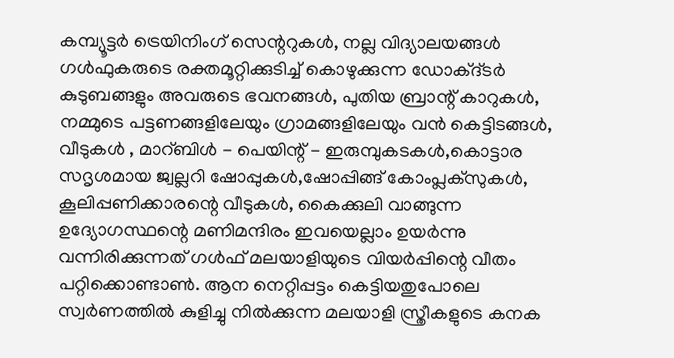കമ്പ്യൂട്ടര്‍ ട്രെയിനിംഗ് സെന്ററുകള്‍, നല്ല വിദ്യാലയങ്ങള്‍ ഗള്‍ഫുകരുടെ രക്തമൂറ്റിക്കുടിച്ച് കൊഴുക്കുന്ന ഡോക്ദ്ടര്‍ കുടുബങ്ങളും അവരുടെ ഭവനങ്ങള്‍, പുതിയ ബ്രാന്റ് കാറുകള്‍, നമ്മുടെ പട്ടണങ്ങളിലേയും ഗ്രാമങ്ങളിലേയും വന്‍ കെട്ടിടങ്ങള്‍, വീടുകള്‍ , മാറ്ബിള്‍ - പെയിന്റ് - ഇരുമ്പുകടകള്‍,കൊട്ടാര സദൃശമായ ജ്വല്ലറി ഷോപ്പുകള്‍,ഷോപ്പിങ്ങ് കോം‌പ്ലക്സുകള്‍, കൂലിപ്പണിക്കാരന്റെ വീടുകള്‍, കൈക്കുലി വാങ്ങുന്ന ഉദ്യോഗസ്ഥന്റെ മണിമന്ദിരം ഇവയെല്ലാം ഉയര്‍ന്നു വന്നിരിക്കുന്നത് ഗള്‍ഫ് മലയാളിയുടെ വിയര്‍പ്പിന്റെ വീതം പറ്റിക്കൊണ്ടാണ്‍. ആന നെറ്റിപ്പട്ടം കെട്ടിയതുപോലെ സ്വര്‍ണത്തില്‍ കുളിച്ചു നില്‍ക്കുന്ന മലയാളി സ്ത്രീകളുടെ കനക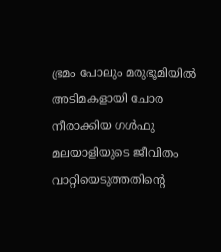ഭ്രമം പോലും മരുഭൂമിയില്‍ അടിമകളായി ചോര നീരാക്കിയ ഗള്‍ഫു മലയാളിയുടെ ജീവിതം വാറ്റിയെടുത്തതിന്റെ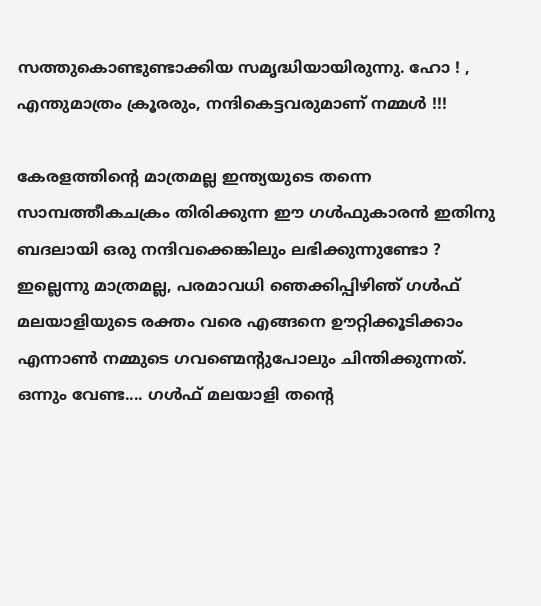സത്തുകൊണ്ടുണ്ടാക്കിയ സ‌മൃദ്ധിയായിരുന്നു. ഹോ ! , എന്തുമാത്രം ക്രൂരരും, നന്ദികെട്ടവരുമാണ് നമ്മള്‍ !!!

കേരളത്തിന്റെ മാത്രമല്ല ഇന്ത്യയുടെ തന്നെ സാമ്പത്തീകചക്രം തിരിക്കുന്ന ഈ ഗള്‍ഫുകാരന്‍ ഇതിനു ബദലായി ഒരു നന്ദിവക്കെങ്കിലും ലഭിക്കുന്നുണ്ടോ ? ഇല്ലെന്നു മാത്രമല്ല, പരമാവധി ഞെക്കിപ്പിഴിഞ് ഗള്‍ഫ് മലയാളിയുടെ രക്തം വരെ എങ്ങനെ ഊറ്റിക്കൂടിക്കാം എന്നാണ്‍ നമ്മുടെ ഗവണ്മെന്റുപോലും ചിന്തിക്കുന്നത്.
ഒന്നും വേണ്ട.... ഗള്‍ഫ് മലയാളി തന്റെ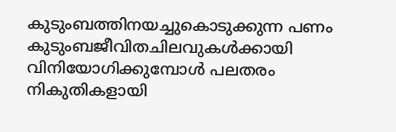കുടുംബത്തിനയച്ചുകൊടുക്കുന്ന പണം കുടുംബജീവിതചിലവുകള്‍ക്കായി വിനിയോഗിക്കുമ്പോള്‍ പലതരം നികുതികളായി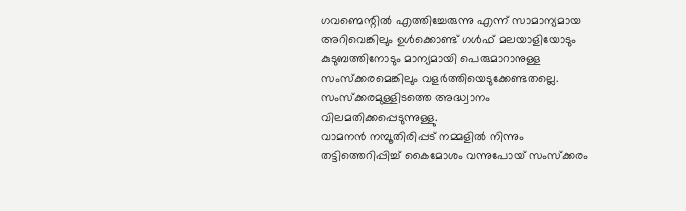ഗവണ്മെന്റില്‍ എത്തിച്ചേരുന്നു എന്ന് സാമാന്യമായ അറിവെങ്കിലും ഉള്‍ക്കൊണ്ട് ഗള്‍ഫ് മലയാളിയോടും കുടുബത്തിനോടും മാന്യമായി പെരുമാറാനുള്ള സംസ്ക്കരമെങ്കിലും വളര്‍ത്തിയെടുക്കേണ്ടതല്ലെ. സംസ്ക്കരമുള്ളിടത്തെ അദ്ധ്വാനം വിലമതിക്കപ്പെടുന്നുള്ളു.
വാ‍മനന്‍ നമ്പൂതിരിപ്പട് നമ്മളില്‍ നിന്നും തട്ടിത്തെറിപ്പിച്ച് കൈമോശം വന്നുപോയ് സംസ്ക്കരം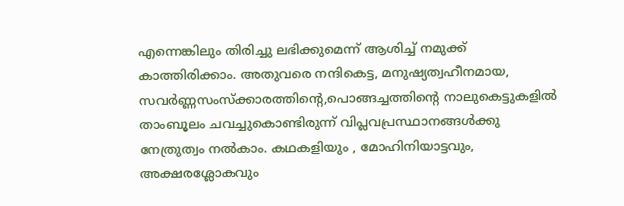എന്നെങ്കിലും തിരിച്ചു ലഭിക്കുമെന്ന് ആശിച്ച് നമുക്ക് കാത്തിരിക്കാം. അതുവരെ നന്ദികെട്ട, മനുഷ്യത്വഹീനമായ, സവര്‍ണ്ണസംസ്ക്കാരത്തിന്റെ,പൊങ്ങച്ചത്തിന്റെ നാ‍ലുകെട്ടുകളില്‍ താംബൂലം ചവച്ചുകൊണ്ടിരുന്ന് വിപ്ലവപ്രസ്ഥാനങ്ങള്‍ക്കു നേത്രുത്വം നല്‍കാം. കഥകളിയും , മോഹിനിയാട്ടവും, അക്ഷരശ്ലോകവും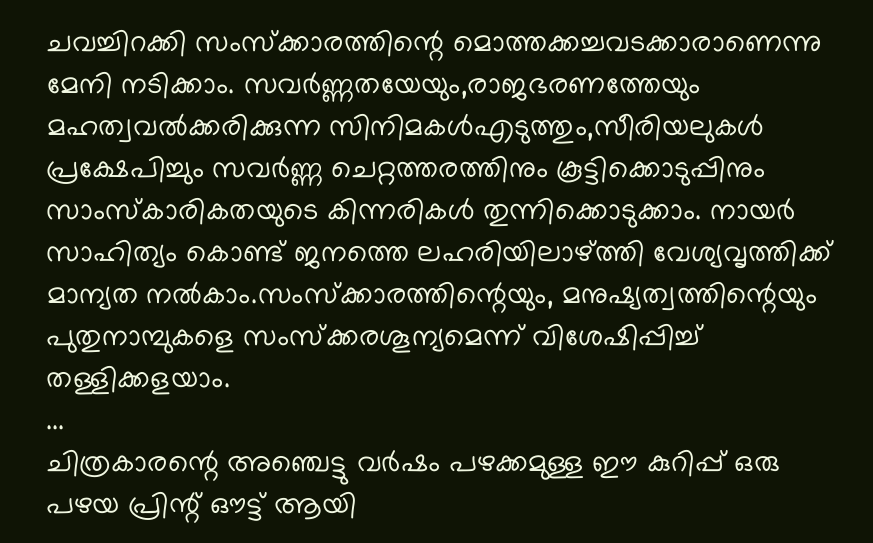ചവച്ചിറക്കി സംസ്ക്കാരത്തിന്റെ മൊത്തക്കച്ചവടക്കാരാണെന്നു മേനി നടിക്കാം. സവര്‍ണ്ണതയേയും,രാജഭരണത്തേയും മഹത്വവല്‍ക്കരിക്കുന്ന സിനിമകള്‍എടുത്തും,സീരിയലുകള്‍ പ്രക്ഷേപിച്ചും സവര്‍ണ്ണ ചെറ്റത്തരത്തിനും കൂട്ടിക്കൊടുപ്പിനും സാംസ്കാരികതയുടെ കിന്നരികള്‍ തുന്നിക്കൊടുക്കാം. നായര്‍ സാഹിത്യം കൊണ്ട് ജനത്തെ ലഹരിയിലാഴ്ത്തി വേശ്യവൃത്തിക്ക് മാന്യത നല്‍കാം.സംസ്ക്കാരത്തിന്റെയും, മനുഷ്യത്വത്തിന്റെയും പുതുനാമ്പുകളെ സംസ്ക്കരശൂന്യമെന്ന് വിശേഷിപ്പിച്ച് തള്ളിക്കളയാം.
...
ചിത്രകാരന്റെ അഞ്ചെട്ടു വര്‍ഷം പഴക്കമുള്ള ഈ കുറിപ്പ് ഒരു പഴയ പ്രിന്റ് ഔട്ട് ആയി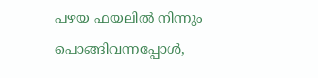പഴയ ഫയലില്‍ നിന്നും പൊങ്ങിവന്നപ്പോള്‍,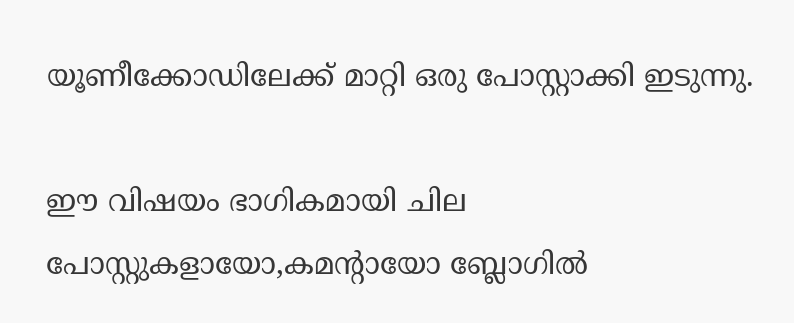യൂണീക്കോഡിലേക്ക് മാറ്റി ഒരു പോസ്റ്റാക്കി ഇടുന്നു.

ഈ വിഷയം ഭാഗികമായി ചില പോസ്റ്റുകളായോ,കമന്റായോ ബ്ലോഗില്‍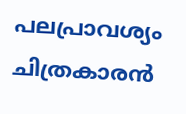പലപ്രാവശ്യം ചിത്രകാരന്‍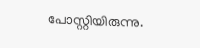പോസ്റ്റിയിരുന്നു.